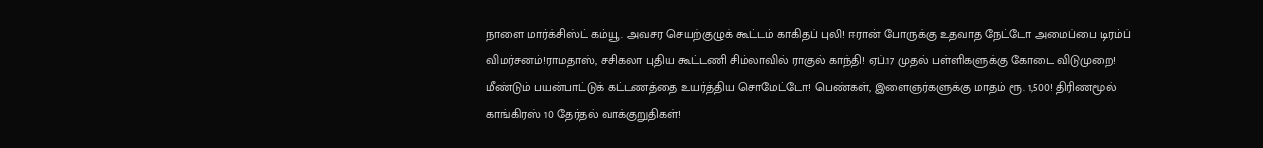நாளை மார்க்சிஸ்ட் கம்யூ. அவசர செயற்குழுக் கூட்டம் காகிதப் புலி! ஈரான் போருக்கு உதவாத நேட்டோ அமைப்பை டிரம்ப் விமர்சனம்!ராமதாஸ், சசிகலா புதிய கூட்டணி சிம்லாவில் ராகுல் காந்தி! ஏப்.17 முதல் பள்ளிகளுக்கு கோடை விடுமுறை! மீண்டும் பயன்பாட்டுக் கட்டணத்தை உயர்த்திய சொமேட்டோ! பெண்கள், இளைஞர்களுக்கு மாதம் ரூ. 1,500! திரிணமூல் காங்கிரஸ் 10 தேர்தல் வாக்குறுதிகள்!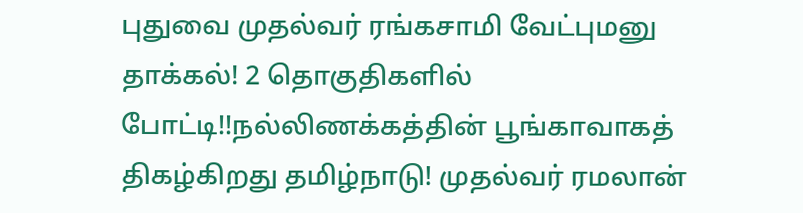புதுவை முதல்வர் ரங்கசாமி வேட்புமனு தாக்கல்! 2 தொகுதிகளில் போட்டி!!நல்லிணக்கத்தின் பூங்காவாகத் திகழ்கிறது தமிழ்நாடு! முதல்வர் ரமலான்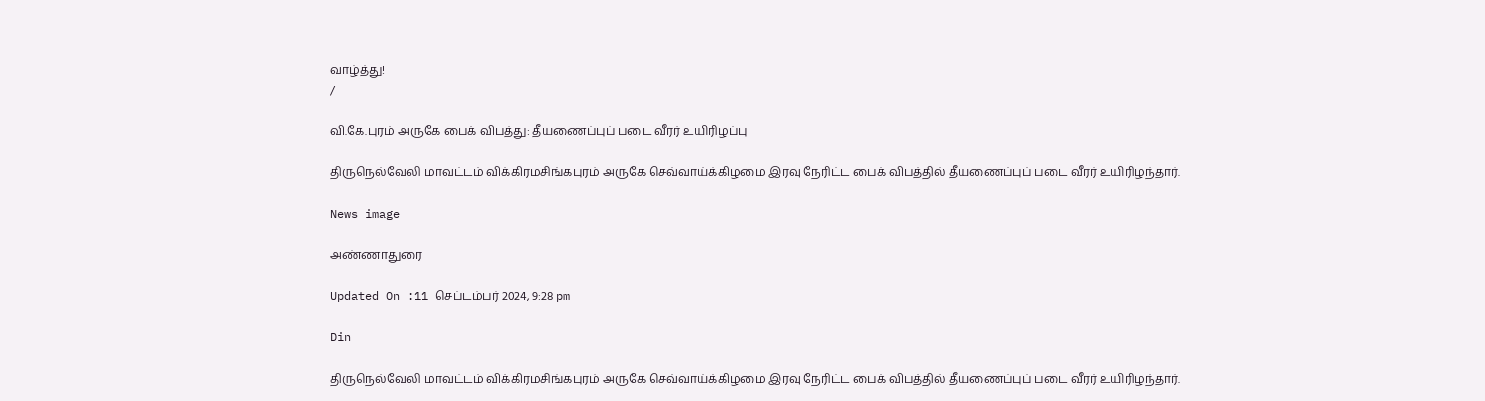வாழ்த்து!
/

வி.கே.புரம் அருகே பைக் விபத்து: தீயணைப்புப் படை வீரர் உயிரிழப்பு

திருநெல்வேலி மாவட்டம் விக்கிரமசிங்கபுரம் அருகே செவ்வாய்க்கிழமை இரவு நேரிட்ட பைக் விபத்தில் தீயணைப்புப் படை வீரர் உயிரிழந்தார்.

News image

அண்ணாதுரை

Updated On :11 செப்டம்பர் 2024, 9:28 pm

Din

திருநெல்வேலி மாவட்டம் விக்கிரமசிங்கபுரம் அருகே செவ்வாய்க்கிழமை இரவு நேரிட்ட பைக் விபத்தில் தீயணைப்புப் படை வீரர் உயிரிழந்தார்.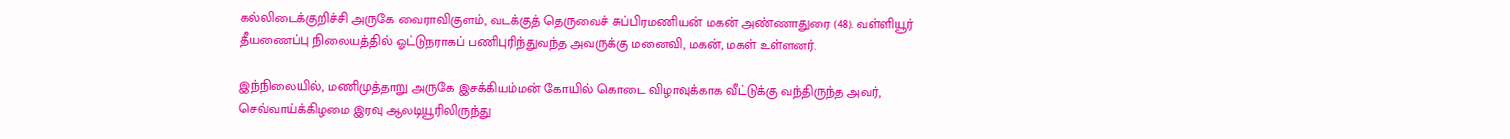கல்லிடைக்குறிச்சி அருகே வைராவிகுளம், வடக்குத் தெருவைச் சுப்பிரமணியன் மகன் அண்ணாதுரை (48). வள்ளியூர் தீயணைப்பு நிலையத்தில் ஓட்டுநராகப் பணிபுரிந்துவந்த அவருக்கு மனைவி, மகன், மகள் உள்ளனர்.

இந்நிலையில், மணிமுத்தாறு அருகே இசக்கியம்மன் கோயில் கொடை விழாவுக்காக வீட்டுக்கு வந்திருந்த அவர், செவ்வாய்க்கிழமை இரவு ஆலடியூரிலிருந்து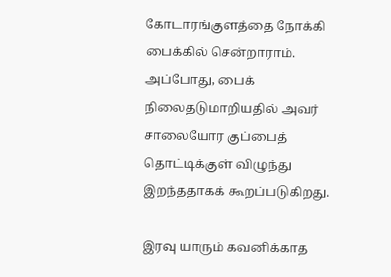கோடாரங்குளத்தை நோக்கி பைக்கில் சென்றாராம். அப்போது, பைக் நிலைதடுமாறியதில் அவர் சாலையோர குப்பைத் தொட்டிக்குள் விழுந்து இறந்ததாகக் கூறப்படுகிறது.

இரவு யாரும் கவனிக்காத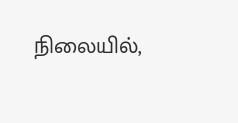நிலையில்,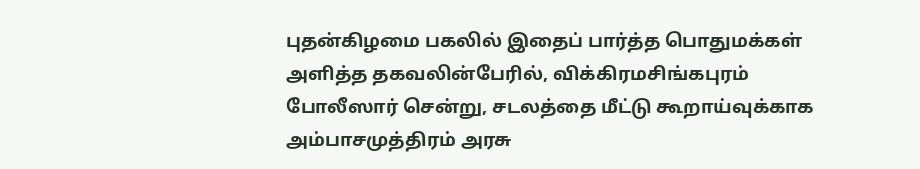புதன்கிழமை பகலில் இதைப் பார்த்த பொதுமக்கள் அளித்த தகவலின்பேரில், விக்கிரமசிங்கபுரம் போலீஸார் சென்று, சடலத்தை மீட்டு கூறாய்வுக்காக அம்பாசமுத்திரம் அரசு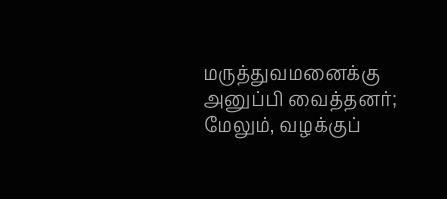மருத்துவமனைக்கு அனுப்பி வைத்தனர்; மேலும், வழக்குப்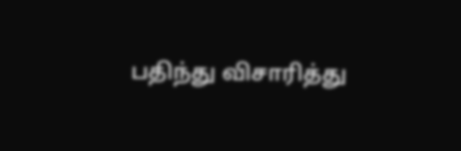பதிந்து விசாரித்து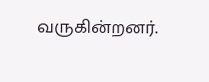வருகின்றனர்.